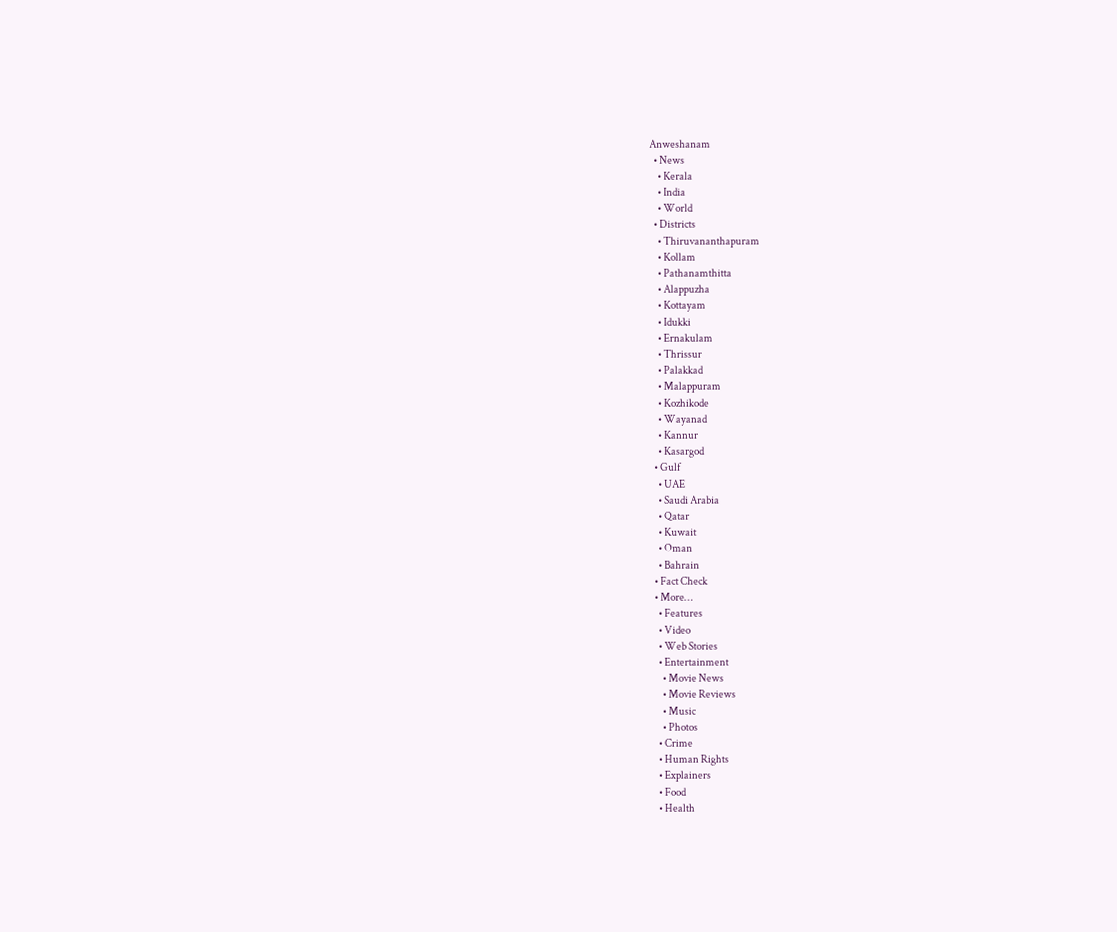Anweshanam
  • News
    • Kerala
    • India
    • World
  • Districts
    • Thiruvananthapuram
    • Kollam
    • Pathanamthitta
    • Alappuzha
    • Kottayam
    • Idukki
    • Ernakulam
    • Thrissur
    • Palakkad
    • Malappuram
    • Kozhikode
    • Wayanad
    • Kannur
    • Kasargod
  • Gulf
    • UAE
    • Saudi Arabia
    • Qatar
    • Kuwait
    • Oman
    • Bahrain
  • Fact Check
  • More…
    • Features
    • Video
    • Web Stories
    • Entertainment
      • Movie News
      • Movie Reviews
      • Music
      • Photos
    • Crime
    • Human Rights
    • Explainers
    • Food
    • Health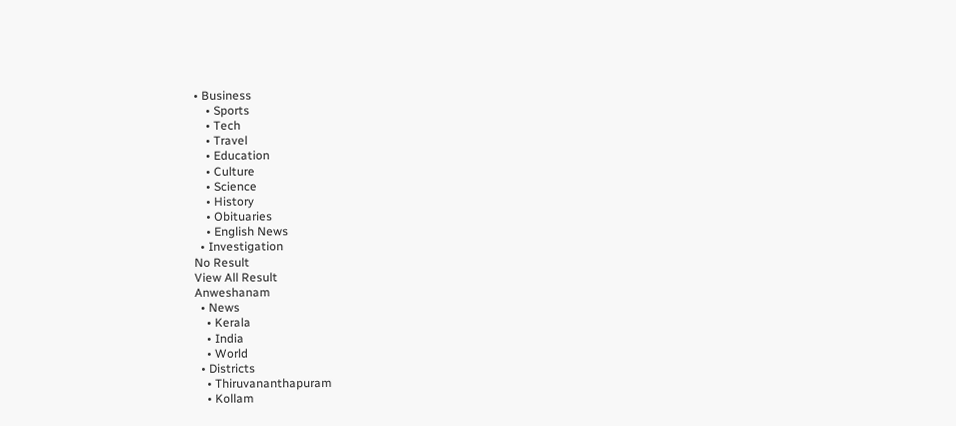• Business
    • Sports
    • Tech
    • Travel
    • Education
    • Culture
    • Science
    • History
    • Obituaries
    • English News
  • Investigation
No Result
View All Result
Anweshanam
  • News
    • Kerala
    • India
    • World
  • Districts
    • Thiruvananthapuram
    • Kollam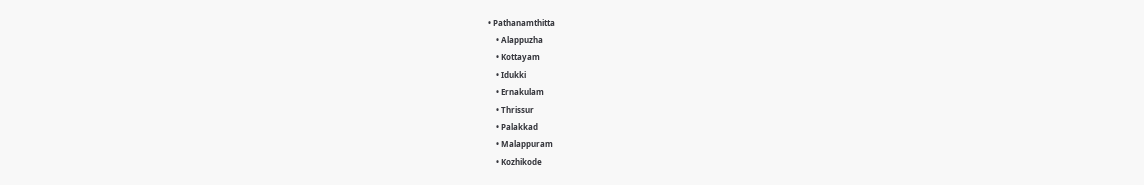• Pathanamthitta
    • Alappuzha
    • Kottayam
    • Idukki
    • Ernakulam
    • Thrissur
    • Palakkad
    • Malappuram
    • Kozhikode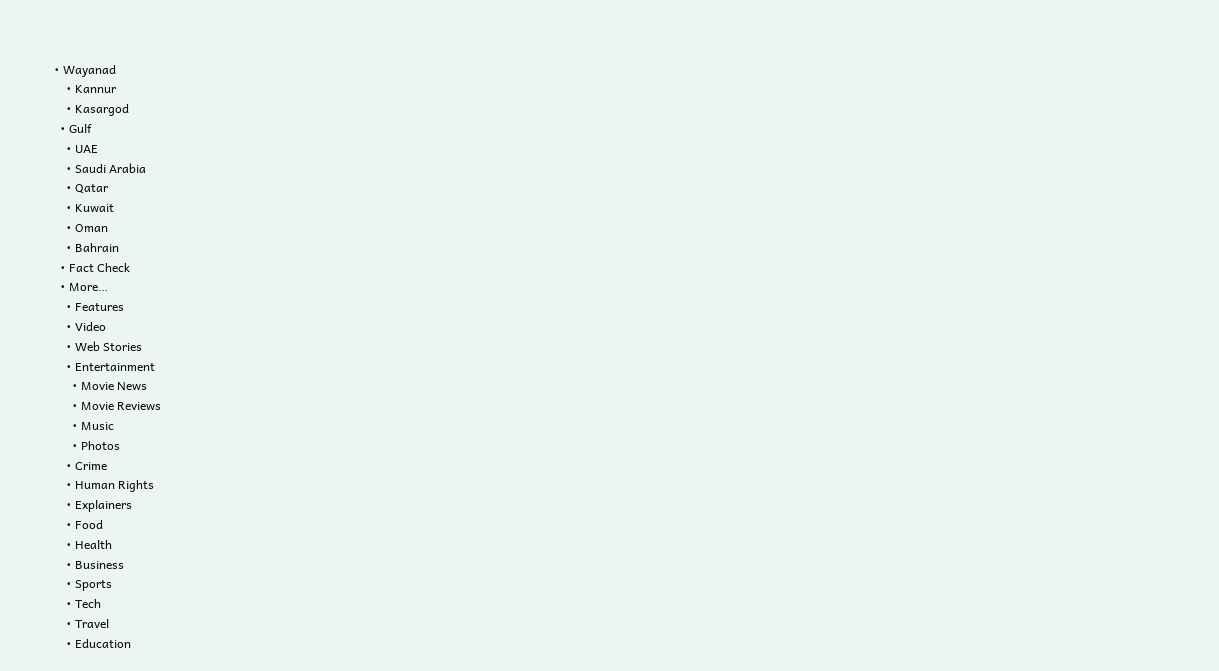• Wayanad
    • Kannur
    • Kasargod
  • Gulf
    • UAE
    • Saudi Arabia
    • Qatar
    • Kuwait
    • Oman
    • Bahrain
  • Fact Check
  • More…
    • Features
    • Video
    • Web Stories
    • Entertainment
      • Movie News
      • Movie Reviews
      • Music
      • Photos
    • Crime
    • Human Rights
    • Explainers
    • Food
    • Health
    • Business
    • Sports
    • Tech
    • Travel
    • Education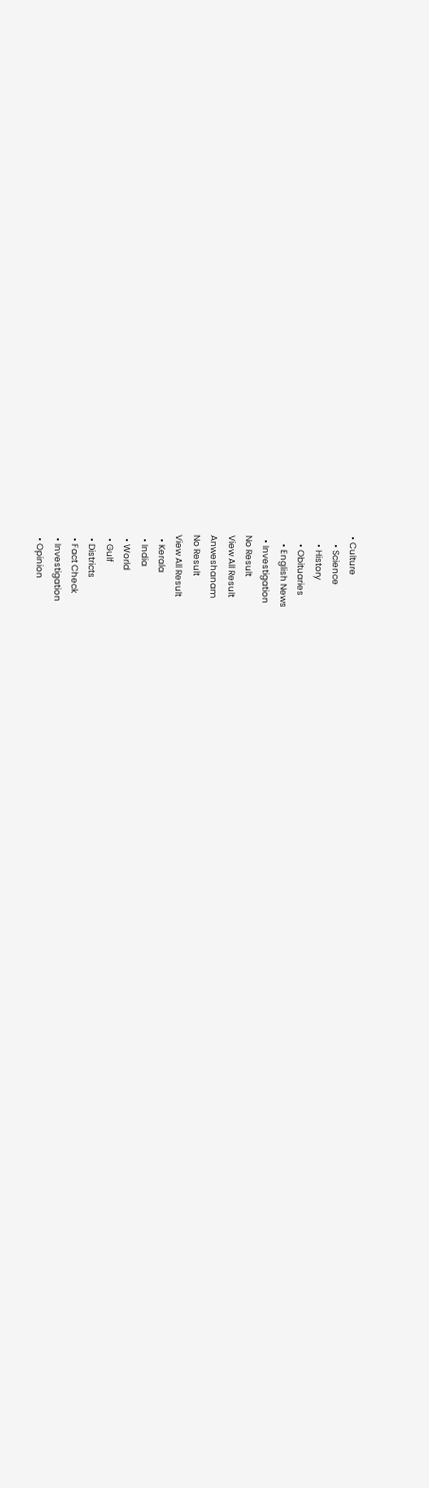• Culture
    • Science
    • History
    • Obituaries
    • English News
  • Investigation
No Result
View All Result
Anweshanam
No Result
View All Result
  • Kerala
  • India
  • World
  • Gulf
  • Districts
  • Fact Check
  • Investigation
  • Opinion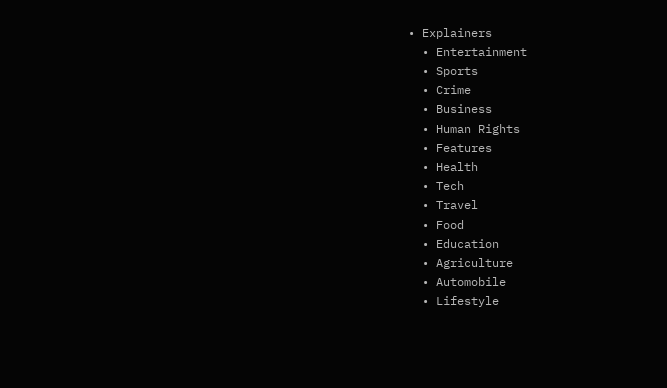• Explainers
  • Entertainment
  • Sports
  • Crime
  • Business
  • Human Rights
  • Features
  • Health
  • Tech
  • Travel
  • Food
  • Education
  • Agriculture
  • Automobile
  • Lifestyle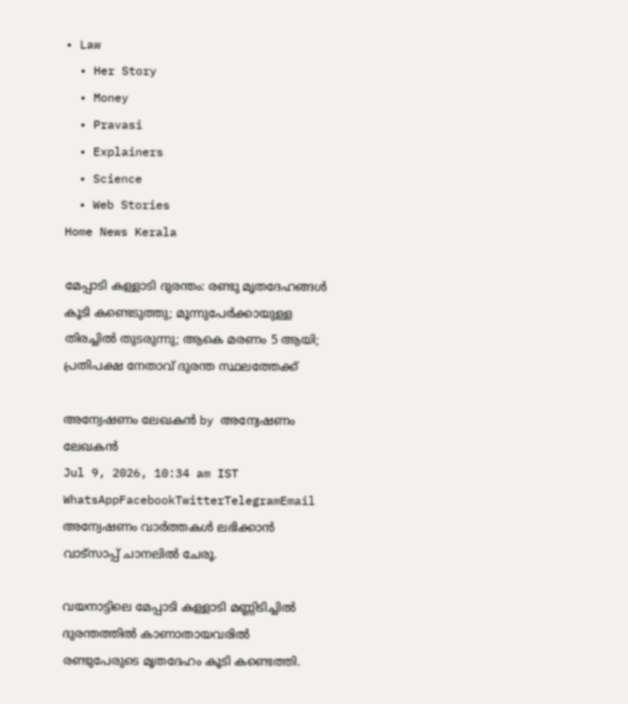• Law
  • Her Story
  • Money
  • Pravasi
  • Explainers
  • Science
  • Web Stories
Home News Kerala

മേപ്പാടി കള്ളാടി ദുരന്തം: രണ്ടു മൃതദേഹങ്ങള്‍ കൂടി കണ്ടെടുത്തു; മൂന്നുപേര്‍ക്കായുള്ള തിരച്ചില്‍ തുടരുന്നു; ആകെ മരണം 5 ആയി; പ്രതിപക്ഷ നേതാവ് ദുരന്ത സ്ഥലത്തേക്ക്

അന്വേഷണം ലേഖകൻ by അന്വേഷണം ലേഖകൻ
Jul 9, 2026, 10:34 am IST
WhatsAppFacebookTwitterTelegramEmail
അന്വേഷണം വാർത്തകൾ ലഭിക്കാന്‍ വാട്സാപ്പ് ചാനലില്‍ ചേരൂ.

വയനാട്ടിലെ മേപ്പാടി കള്ളാടി മണ്ണിടിച്ചില്‍ ദുരന്തത്തില്‍ കാണാതായവരില്‍ രണ്ടുപേരുടെ മൃതദേഹം കൂടി കണ്ടെത്തി.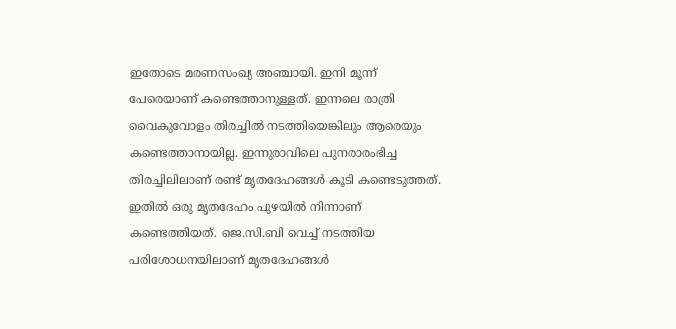ഇതോടെ മരണസംഖ്യ അഞ്ചായി. ഇനി മൂന്ന് പേരെയാണ് കണ്ടെത്താനുള്ളത്. ഇന്നലെ രാത്രി വൈകുവോളം തിരച്ചില്‍ നടത്തിയെങ്കിലും ആരെയും കണ്ടെത്താനായില്ല. ഇന്നുരാവിലെ പുനരാരംഭിച്ച തിരച്ചിലിലാണ് രണ്ട് മൃതദേഹങ്ങള്‍ കൂടി കണ്ടെടുത്തത്. ഇതില്‍ ഒരു മൃതദേഹം പുഴയില്‍ നിന്നാണ് കണ്ടെത്തിയത്. ജെ.സി.ബി വെച്ച് നടത്തിയ പരിശോധനയിലാണ് മൃതദേഹങ്ങള്‍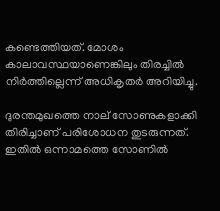കണ്ടെത്തിയത്. മോശം കാലാവസ്ഥയാണെങ്കിലും തിരച്ചില്‍ നിര്‍ത്തില്ലെന്ന് അധികൃതര്‍ അറിയിച്ചു.

ദുരന്തമുഖത്തെ നാല് സോണുകളാക്കി തിരിച്ചാണ് പരിശോധന തുടരുന്നത്. ഇതില്‍ ഒന്നാമത്തെ സോണില്‍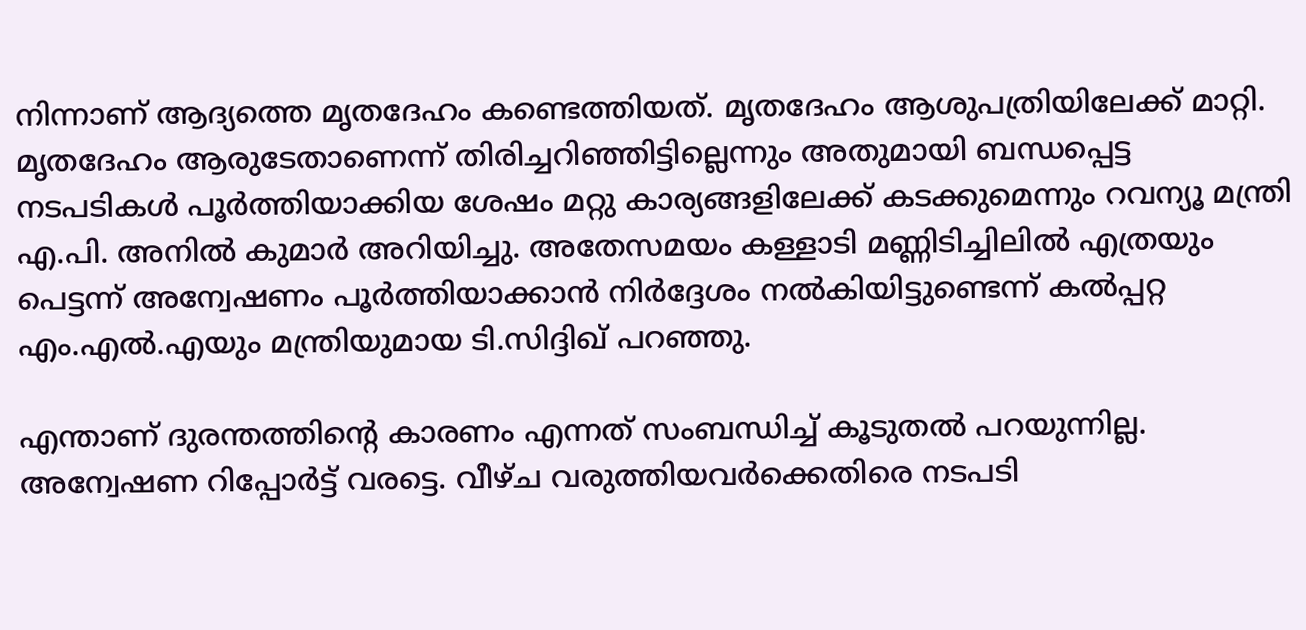നിന്നാണ് ആദ്യത്തെ മൃതദേഹം കണ്ടെത്തിയത്. മൃതദേഹം ആശുപത്രിയിലേക്ക് മാറ്റി. മൃതദേഹം ആരുടേതാണെന്ന് തിരിച്ചറിഞ്ഞിട്ടില്ലെന്നും അതുമായി ബന്ധപ്പെട്ട നടപടികള്‍ പൂര്‍ത്തിയാക്കിയ ശേഷം മറ്റു കാര്യങ്ങളിലേക്ക് കടക്കുമെന്നും റവന്യൂ മന്ത്രി എ.പി. അനില്‍ കുമാര്‍ അറിയിച്ചു. അതേസമയം കള്ളാടി മണ്ണിടിച്ചിലില്‍ എത്രയും പെട്ടന്ന് അന്വേഷണം പൂര്‍ത്തിയാക്കാന്‍ നിര്‍ദ്ദേശം നല്‍കിയിട്ടുണ്ടെന്ന് കല്‍പ്പറ്റ എം.എല്‍.എയും മന്ത്രിയുമായ ടി.സിദ്ദിഖ് പറഞ്ഞു.

എന്താണ് ദുരന്തത്തിന്റെ കാരണം എന്നത് സംബന്ധിച്ച് കൂടുതല്‍ പറയുന്നില്ല. അന്വേഷണ റിപ്പോര്‍ട്ട് വരട്ടെ. വീഴ്ച വരുത്തിയവര്‍ക്കെതിരെ നടപടി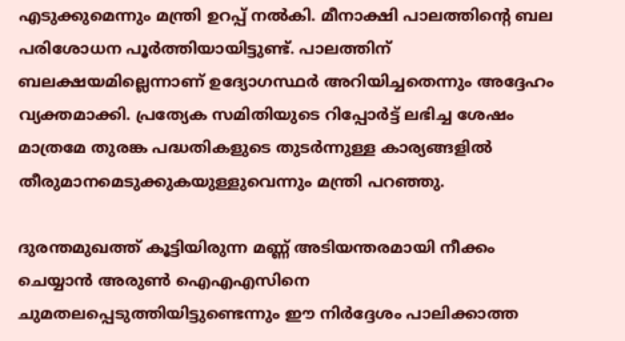എടുക്കുമെന്നും മന്ത്രി ഉറപ്പ് നല്‍കി. മീനാക്ഷി പാലത്തിന്റെ ബല പരിശോധന പൂര്‍ത്തിയായിട്ടുണ്ട്. പാലത്തിന് ബലക്ഷയമില്ലെന്നാണ് ഉദ്യോഗസ്ഥര്‍ അറിയിച്ചതെന്നും അദ്ദേഹം വ്യക്തമാക്കി. പ്രത്യേക സമിതിയുടെ റിപ്പോര്‍ട്ട് ലഭിച്ച ശേഷം മാത്രമേ തുരങ്ക പദ്ധതികളുടെ തുടര്‍ന്നുള്ള കാര്യങ്ങളില്‍ തീരുമാനമെടുക്കുകയുള്ളുവെന്നും മന്ത്രി പറഞ്ഞു.

ദുരന്തമുഖത്ത് കൂട്ടിയിരുന്ന മണ്ണ് അടിയന്തരമായി നീക്കം ചെയ്യാന്‍ അരുണ്‍ ഐഎഎസിനെ ചുമതലപ്പെടുത്തിയിട്ടുണ്ടെന്നും ഈ നിര്‍ദ്ദേശം പാലിക്കാത്ത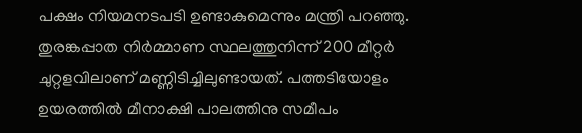പക്ഷം നിയമനടപടി ഉണ്ടാകുമെന്നും മന്ത്രി പറഞ്ഞു. തുരങ്കപ്പാത നിര്‍മ്മാണ സ്ഥലത്തുനിന്ന് 200 മീറ്റര്‍ ചുറ്റളവിലാണ് മണ്ണിടിച്ചിലുണ്ടായത്. പത്തടിയോളം ഉയരത്തില്‍ മീനാക്ഷി പാലത്തിനു സമീപം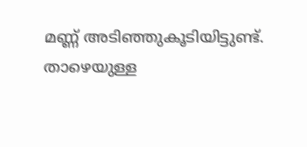മണ്ണ് അടിഞ്ഞുകൂടിയിട്ടുണ്ട്. താഴെയുള്ള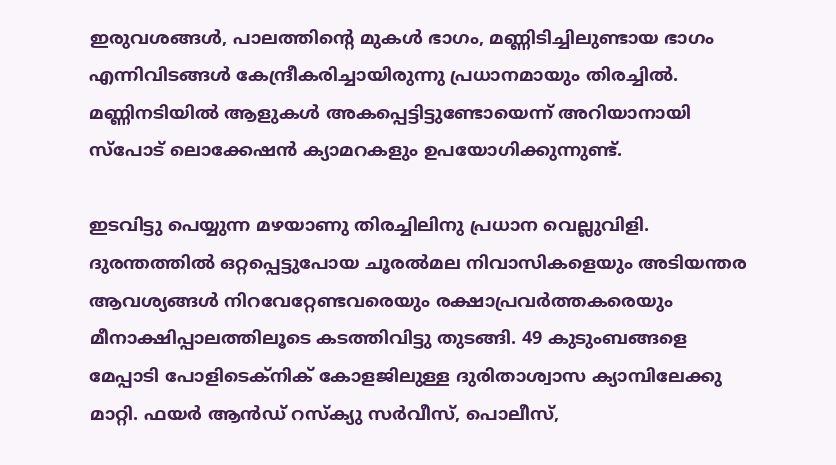ഇരുവശങ്ങള്‍, പാലത്തിന്റെ മുകള്‍ ഭാഗം, മണ്ണിടിച്ചിലുണ്ടായ ഭാഗം എന്നിവിടങ്ങള്‍ കേന്ദ്രീകരിച്ചായിരുന്നു പ്രധാനമായും തിരച്ചില്‍. മണ്ണിനടിയില്‍ ആളുകള്‍ അകപ്പെട്ടിട്ടുണ്ടോയെന്ന് അറിയാനായി സ്‌പോട് ലൊക്കേഷന്‍ ക്യാമറകളും ഉപയോഗിക്കുന്നുണ്ട്.

ഇടവിട്ടു പെയ്യുന്ന മഴയാണു തിരച്ചിലിനു പ്രധാന വെല്ലുവിളി. ദുരന്തത്തില്‍ ഒറ്റപ്പെട്ടുപോയ ചൂരല്‍മല നിവാസികളെയും അടിയന്തര ആവശ്യങ്ങള്‍ നിറവേറ്റേണ്ടവരെയും രക്ഷാപ്രവര്‍ത്തകരെയും മീനാക്ഷിപ്പാലത്തിലൂടെ കടത്തിവിട്ടു തുടങ്ങി. 49 കുടുംബങ്ങളെ മേപ്പാടി പോളിടെക്‌നിക് കോളജിലുള്ള ദുരിതാശ്വാസ ക്യാമ്പിലേക്കു മാറ്റി. ഫയര്‍ ആന്‍ഡ് റസ്‌ക്യു സര്‍വീസ്, പൊലീസ്,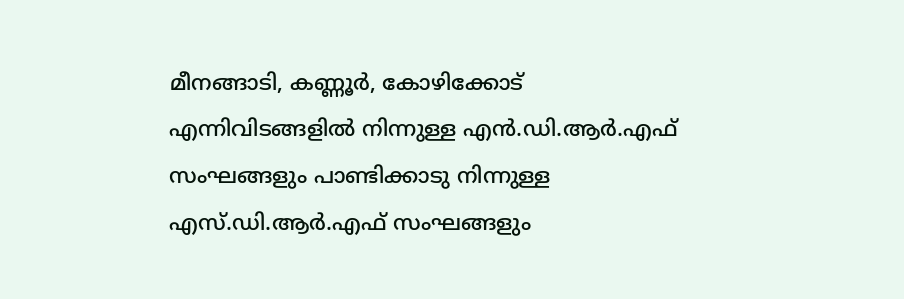മീനങ്ങാടി, കണ്ണൂര്‍, കോഴിക്കോട് എന്നിവിടങ്ങളില്‍ നിന്നുള്ള എന്‍.ഡി.ആര്‍.എഫ് സംഘങ്ങളും പാണ്ടിക്കാടു നിന്നുള്ള എസ്.ഡി.ആര്‍.എഫ് സംഘങ്ങളും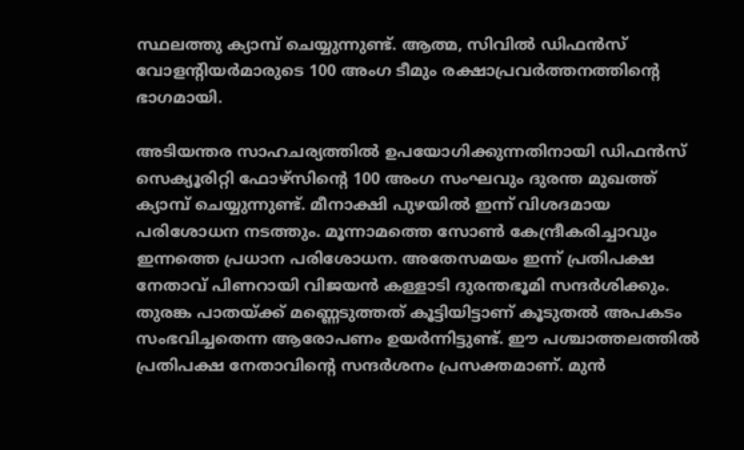സ്ഥലത്തു ക്യാമ്പ് ചെയ്യുന്നുണ്ട്. ആത്മ, സിവില്‍ ഡിഫന്‍സ് വോളന്റിയര്‍മാരുടെ 100 അംഗ ടീമും രക്ഷാപ്രവര്‍ത്തനത്തിന്റെ ഭാഗമായി.

അടിയന്തര സാഹചര്യത്തില്‍ ഉപയോഗിക്കുന്നതിനായി ഡിഫന്‍സ് സെക്യൂരിറ്റി ഫോഴ്സിന്റെ 100 അംഗ സംഘവും ദുരന്ത മുഖത്ത് ക്യാമ്പ് ചെയ്യുന്നുണ്ട്. മീനാക്ഷി പുഴയില്‍ ഇന്ന് വിശദമായ പരിശോധന നടത്തും. മൂന്നാമത്തെ സോണ്‍ കേന്ദ്രീകരിച്ചാവും ഇന്നത്തെ പ്രധാന പരിശോധന. അതേസമയം ഇന്ന് പ്രതിപക്ഷ നേതാവ് പിണറായി വിജയന്‍ കള്ളാടി ദുരന്തഭൂമി സന്ദര്‍ശിക്കും. തുരങ്ക പാതയ്ക്ക് മണ്ണെടുത്തത് കൂട്ടിയിട്ടാണ് കൂടുതല്‍ അപകടം സംഭവിച്ചതെന്ന ആരോപണം ഉയര്‍ന്നിട്ടുണ്ട്. ഈ പശ്ചാത്തലത്തില്‍ പ്രതിപക്ഷ നേതാവിന്റെ സന്ദര്‍ശനം പ്രസക്തമാണ്. മുന്‍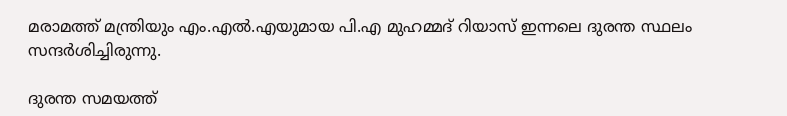മരാമത്ത് മന്ത്രിയും എം.എല്‍.എയുമായ പി.എ മുഹമ്മദ് റിയാസ് ഇന്നലെ ദുരന്ത സ്ഥലം സന്ദര്‍ശിച്ചിരുന്നു.

ദുരന്ത സമയത്ത്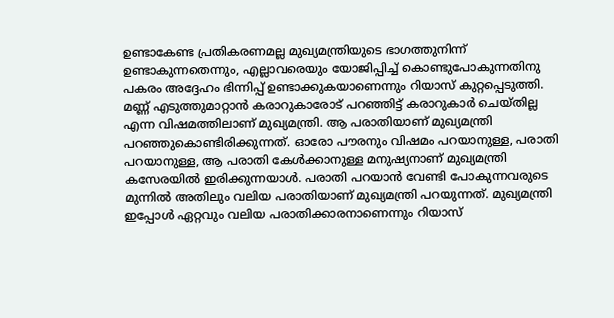ഉണ്ടാകേണ്ട പ്രതികരണമല്ല മുഖ്യമന്ത്രിയുടെ ഭാഗത്തുനിന്ന് ഉണ്ടാകുന്നതെന്നും, എല്ലാവരെയും യോജിപ്പിച്ച് കൊണ്ടുപോകുന്നതിനു പകരം അദ്ദേഹം ഭിന്നിപ്പ് ഉണ്ടാക്കുകയാണെന്നും റിയാസ് കുറ്റപ്പെടുത്തി. മണ്ണ് എടുത്തുമാറ്റാന്‍ കരാറുകാരോട് പറഞ്ഞിട്ട് കരാറുകാര്‍ ചെയ്തില്ല എന്ന വിഷമത്തിലാണ് മുഖ്യമന്ത്രി. ആ പരാതിയാണ് മുഖ്യമന്ത്രി പറഞ്ഞുകൊണ്ടിരിക്കുന്നത്. ഓരോ പൗരനും വിഷമം പറയാനുള്ള, പരാതി പറയാനുള്ള, ആ പരാതി കേള്‍ക്കാനുള്ള മനുഷ്യനാണ് മുഖ്യമന്ത്രി കസേരയില്‍ ഇരിക്കുന്നയാള്‍. പരാതി പറയാന്‍ വേണ്ടി പോകുന്നവരുടെ മുന്നില്‍ അതിലും വലിയ പരാതിയാണ് മുഖ്യമന്ത്രി പറയുന്നത്. മുഖ്യമന്ത്രി ഇപ്പോള്‍ ഏറ്റവും വലിയ പരാതിക്കാരനാണെന്നും റിയാസ്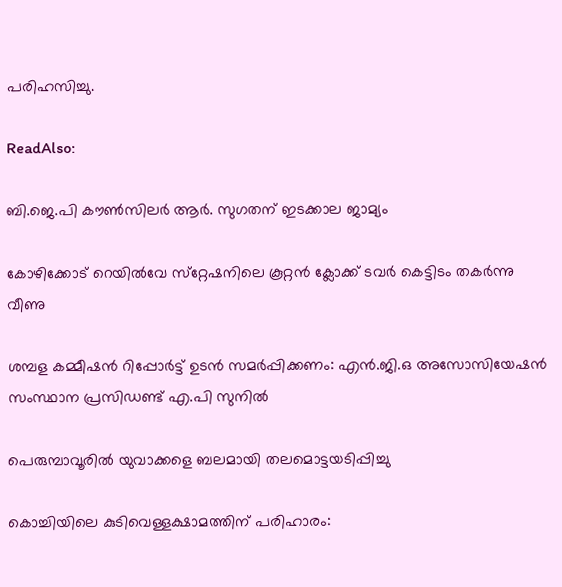പരിഹസിച്ചു.

ReadAlso:

ബി.ജെ.പി കൗണ്‍സിലര്‍ ആര്‍. സുഗതന് ഇടക്കാല ജാമ്യം

കോഴിക്കോട് റെയില്‍വേ സ്‌റ്റേഷനിലെ കൂറ്റന്‍ ക്ലോക്ക് ടവര്‍ കെട്ടിടം തകര്‍ന്നു വീണു

ശമ്പള കമ്മീഷൻ റിപ്പോർട്ട് ഉടൻ സമർപ്പിക്കണം: എൻ.ജി.ഒ അസോസിയേഷൻ സംസ്ഥാന പ്രസിഡണ്ട് എ.പി സുനിൽ

പെരുമ്പാവൂരില്‍ യുവാക്കളെ ബലമായി തലമൊട്ടയടിപ്പിച്ചു

കൊച്ചിയിലെ കുടിവെള്ളക്ഷാമത്തിന് പരിഹാരം: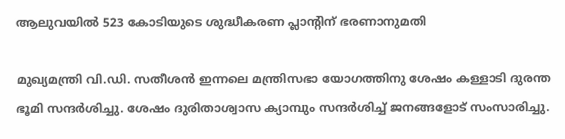ആലുവയിൽ 523 കോടിയുടെ ശുദ്ധീകരണ പ്ലാന്റിന് ഭരണാനുമതി

മുഖ്യമന്ത്രി വി.ഡി. സതീശന്‍ ഇന്നലെ മന്ത്രിസഭാ യോഗത്തിനു ശേഷം കള്ളാടി ദുരന്ത ഭൂമി സന്ദര്‍ശിച്ചു. ശേഷം ദുരിതാശ്വാസ ക്യാമ്പും സന്ദര്‍ശിച്ച് ജനങ്ങളോട് സംസാരിച്ചു.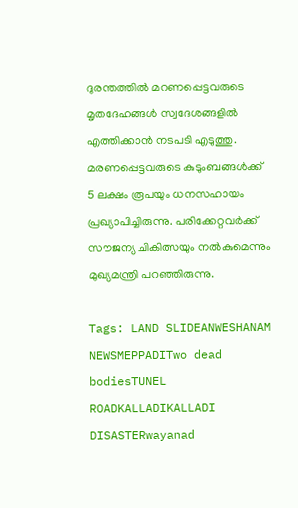ദുരന്തത്തില്‍ മറണപ്പെട്ടവരുടെ മൃതദേഹങ്ങള്‍ സ്വദേശങ്ങളില്‍ എത്തിക്കാന്‍ നടപടി എടുത്തു. മരണപ്പെട്ടവരുടെ കുടുംബങ്ങള്‍ക്ക് 5 ലക്ഷം രൂപയും ധനസഹായം പ്രഖ്യാപിച്ചിരുന്നു. പരിക്കേറ്റവര്‍ക്ക് സൗജന്യ ചികിത്സയും നല്‍കുമെന്നും മുഖ്യമന്ത്രി പറഞ്ഞിരുന്നു.

Tags: LAND SLIDEANWESHANAM NEWSMEPPADITwo dead bodiesTUNEL ROADKALLADIKALLADI DISASTERwayanad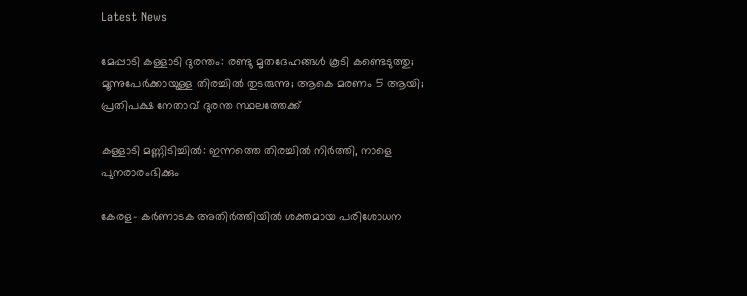Latest News

മേപ്പാടി കള്ളാടി ദുരന്തം: രണ്ടു മൃതദേഹങ്ങള്‍ കൂടി കണ്ടെടുത്തു; മൂന്നുപേര്‍ക്കായുള്ള തിരച്ചില്‍ തുടരുന്നു; ആകെ മരണം 5 ആയി; പ്രതിപക്ഷ നേതാവ് ദുരന്ത സ്ഥലത്തേക്ക്

കള്ളാടി മണ്ണിടിച്ചിൽ: ഇന്നത്തെ തിരച്ചിൽ നിർത്തി, നാളെ പുനരാരംഭിക്കും

കേരള- കർണാടക അതിർത്തിയിൽ ശക്തമായ പരിശോധന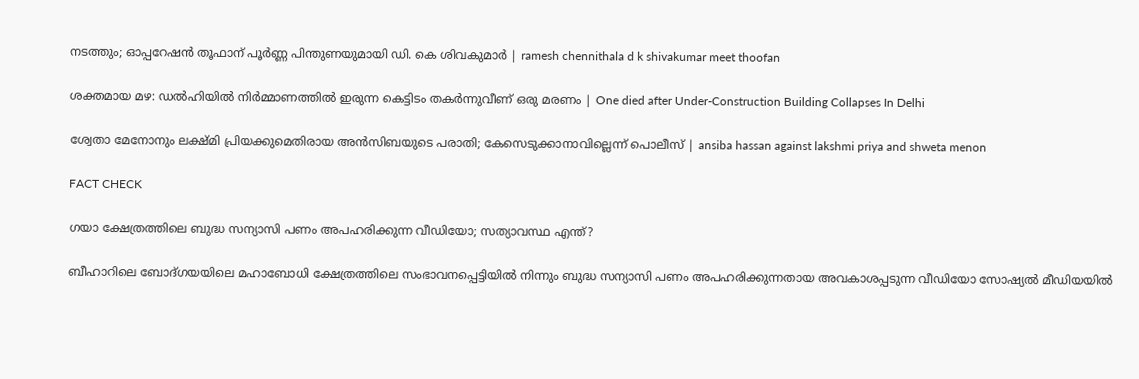നടത്തും; ഓപ്പറേഷൻ തൂഫാന് പൂർണ്ണ പിന്തുണയുമായി ഡി. കെ ശിവകുമാർ | ramesh chennithala d k shivakumar meet thoofan

ശക്തമായ മഴ: ഡൽഹിയിൽ നിർമ്മാണത്തിൽ ഇരുന്ന കെട്ടിടം തകർന്നുവീണ് ഒരു മരണം | One died after Under-Construction Building Collapses In Delhi

ശ്വേതാ മേനോനും ലക്ഷ്മി പ്രിയക്കുമെതിരായ അൻസിബയുടെ പരാതി; കേസെടുക്കാനാവില്ലെന്ന് പൊലീസ് | ansiba hassan against lakshmi priya and shweta menon

FACT CHECK

ഗയാ ക്ഷേത്രത്തിലെ ബുദ്ധ സന്യാസി പണം അപഹരിക്കുന്ന വീഡിയോ; സത്യാവസ്ഥ എന്ത്?

ബീഹാറിലെ ബോദ്ഗയയിലെ മഹാബോധി ക്ഷേത്രത്തിലെ സംഭാവനപ്പെട്ടിയില്‍ നിന്നും ബുദ്ധ സന്യാസി പണം അപഹരിക്കുന്നതായ അവകാശപ്പടുന്ന വീഡിയോ സോഷ്യല്‍ മീഡിയയില്‍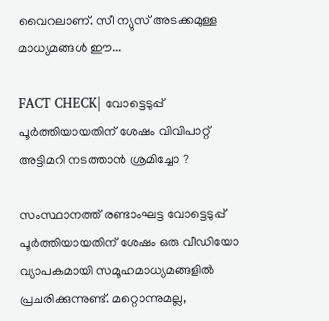വൈറലാണ്. സീ ന്യുസ് അടക്കമുള്ള മാധ്യമങ്ങള്‍ ഈ...

FACT CHECK| വോട്ടെടുപ്പ് പൂർത്തിയായതിന് ശേഷം വിവിപാറ്റ് അട്ടിമറി നടത്താൻ ശ്രമിച്ചോ ?

സംസ്ഥാനത്ത് രണ്ടാംഘട്ട വോട്ടെടുപ്പ് പൂർത്തിയായതിന് ശേഷം ഒരു വീഡിയോ വ്യാപകമായി സമൂഹമാധ്യമങ്ങളിൽ പ്രചരിക്കുന്നുണ്ട്. മറ്റൊന്നുമല്ല,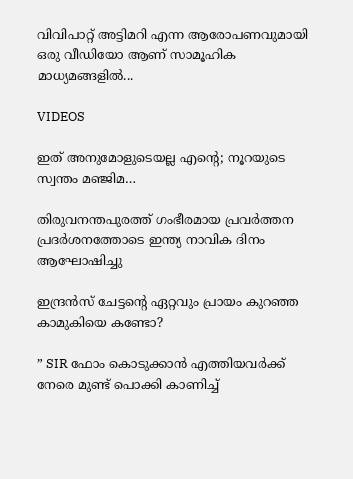വിവിപാറ്റ് അട്ടിമറി എന്ന ആരോപണവുമായി ഒരു വീഡിയോ ആണ് സാമൂഹിക മാധ്യമങ്ങളിൽ...

VIDEOS

ഇത് അനുമോളുടെയല്ല എന്റെ; നൂറയുടെ സ്വന്തം മഞ്ജിമ…

തിരുവനന്തപുരത്ത് ഗംഭീരമായ പ്രവർത്തന പ്രദർശനത്തോടെ ഇന്ത്യ നാവിക ദിനം ആഘോഷിച്ചു

ഇന്ദ്രൻസ് ചേട്ടന്റെ ഏറ്റവും പ്രായം കുറഞ്ഞ കാമുകിയെ കണ്ടോ?

” SIR ഫോം കൊടുക്കാൻ എത്തിയവർക്ക് നേരെ മുണ്ട് പൊക്കി കാണിച്ച്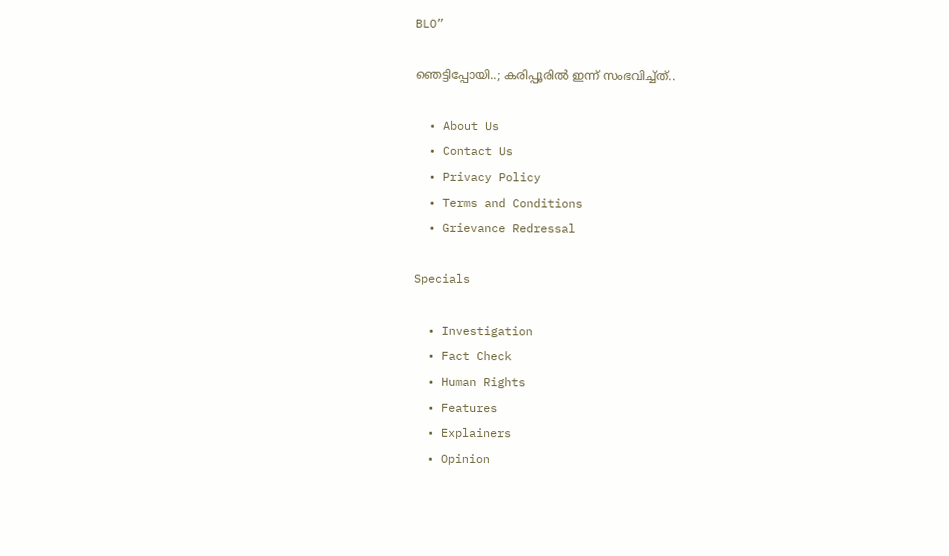BLO”

ഞെട്ടിപ്പോയി..; കരിപ്പൂരിൽ ഇന്ന് സംഭവിച്ച്ത്..

  • About Us
  • Contact Us
  • Privacy Policy
  • Terms and Conditions
  • Grievance Redressal

Specials

  • Investigation
  • Fact Check
  • Human Rights
  • Features
  • Explainers
  • Opinion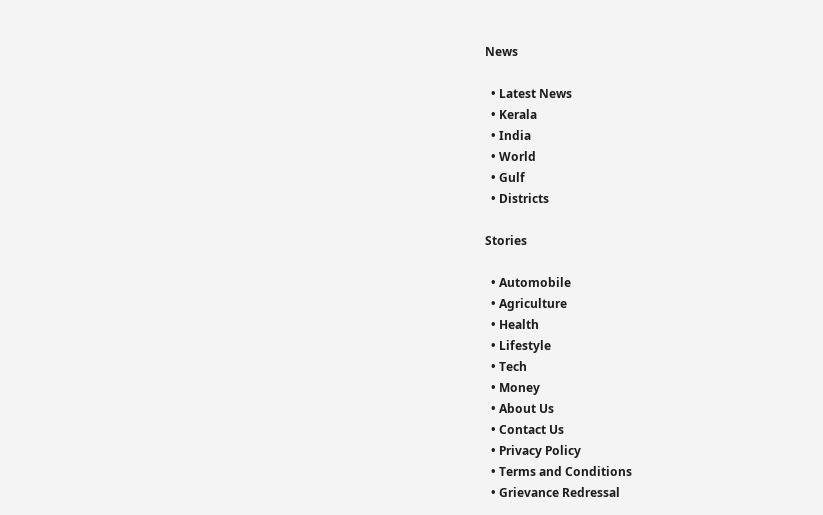News

  • Latest News
  • Kerala
  • India
  • World
  • Gulf
  • Districts

Stories

  • Automobile
  • Agriculture
  • Health
  • Lifestyle
  • Tech
  • Money
  • About Us
  • Contact Us
  • Privacy Policy
  • Terms and Conditions
  • Grievance Redressal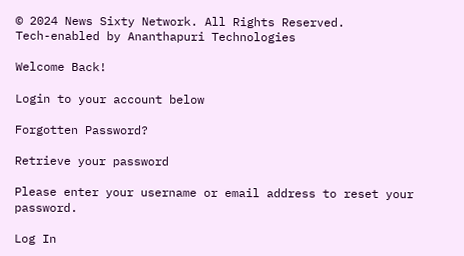© 2024 News Sixty Network. All Rights Reserved.
Tech-enabled by Ananthapuri Technologies

Welcome Back!

Login to your account below

Forgotten Password?

Retrieve your password

Please enter your username or email address to reset your password.

Log In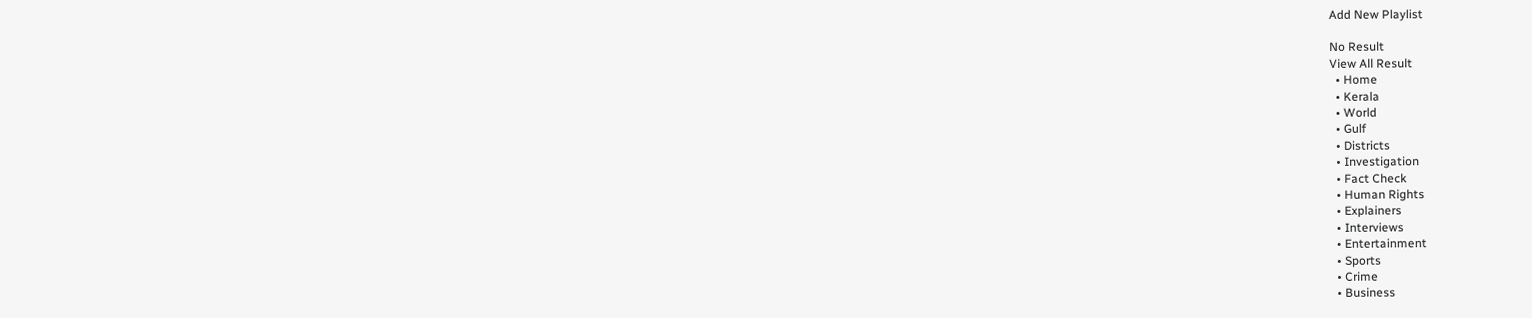Add New Playlist

No Result
View All Result
  • Home
  • Kerala
  • World
  • Gulf
  • Districts
  • Investigation
  • Fact Check
  • Human Rights
  • Explainers
  • Interviews
  • Entertainment
  • Sports
  • Crime
  • Business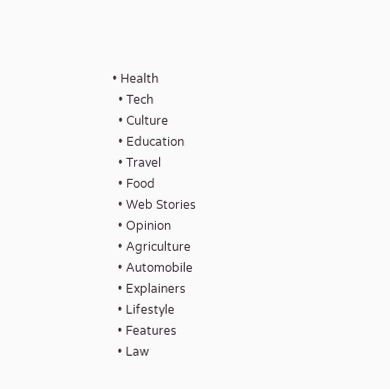• Health
  • Tech
  • Culture
  • Education
  • Travel
  • Food
  • Web Stories
  • Opinion
  • Agriculture
  • Automobile
  • Explainers
  • Lifestyle
  • Features
  • Law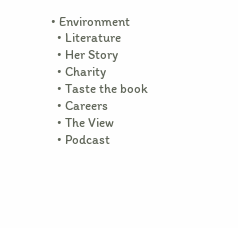• Environment
  • Literature
  • Her Story
  • Charity
  • Taste the book
  • Careers
  • The View
  • Podcast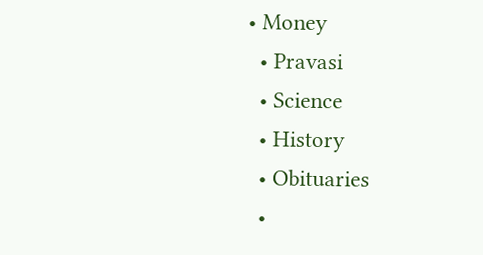• Money
  • Pravasi
  • Science
  • History
  • Obituaries
  •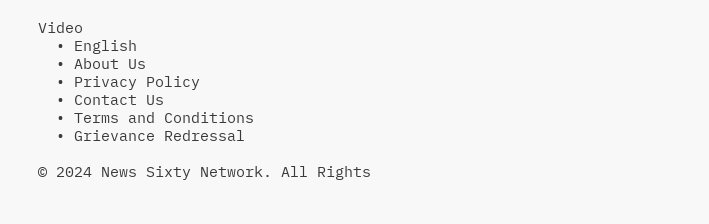Video
  • English
  • About Us
  • Privacy Policy
  • Contact Us
  • Terms and Conditions
  • Grievance Redressal

© 2024 News Sixty Network. All Rights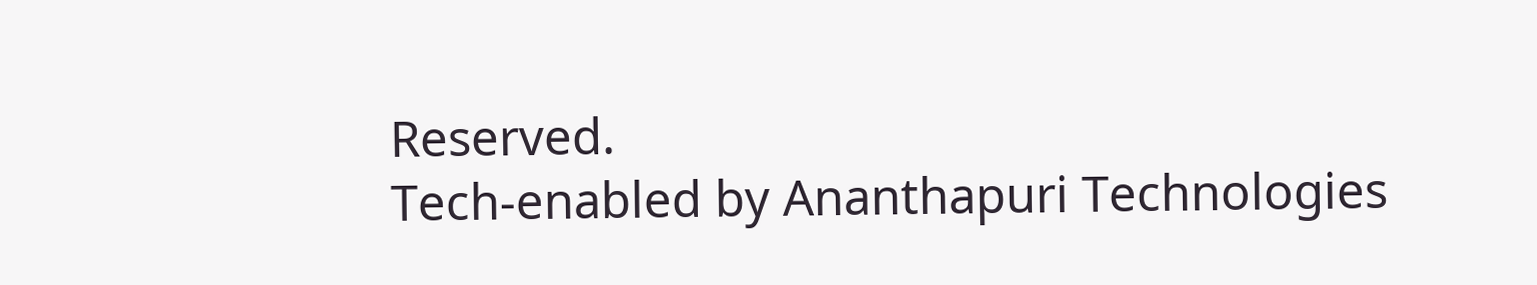Reserved.
Tech-enabled by Ananthapuri Technologies